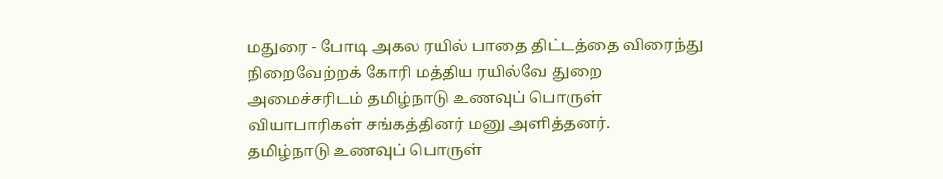மதுரை - போடி அகல ரயில் பாதை திட்டத்தை விரைந்து நிறைவேற்றக் கோரி மத்திய ரயில்வே துறை அமைச்சரிடம் தமிழ்நாடு உணவுப் பொருள் வியாபாரிகள் சங்கத்தினர் மனு அளித்தனர்.
தமிழ்நாடு உணவுப் பொருள்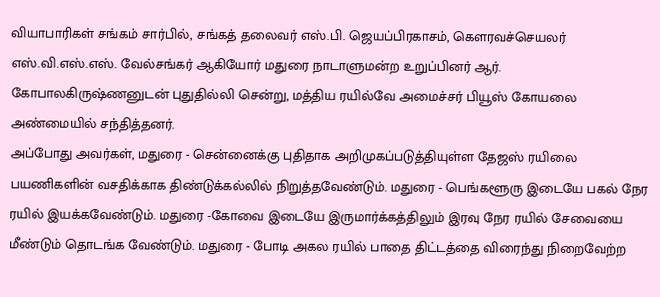வியாபாரிகள் சங்கம் சார்பில், சங்கத் தலைவர் எஸ்.பி. ஜெயப்பிரகாசம், கௌரவச்செயலர் எஸ்.வி.எஸ்.எஸ். வேல்சங்கர் ஆகியோர் மதுரை நாடாளுமன்ற உறுப்பினர் ஆர். கோபாலகிருஷ்ணனுடன் புதுதில்லி சென்று, மத்திய ரயில்வே அமைச்சர் பியூஸ் கோயலை அண்மையில் சந்தித்தனர்.
அப்போது அவர்கள், மதுரை - சென்னைக்கு புதிதாக அறிமுகப்படுத்தியுள்ள தேஜஸ் ரயிலை பயணிகளின் வசதிக்காக திண்டுக்கல்லில் நிறுத்தவேண்டும். மதுரை - பெங்களூரு இடையே பகல் நேர ரயில் இயக்கவேண்டும். மதுரை -கோவை இடையே இருமார்க்கத்திலும் இரவு நேர ரயில் சேவையை மீண்டும் தொடங்க வேண்டும். மதுரை - போடி அகல ரயில் பாதை திட்டத்தை விரைந்து நிறைவேற்ற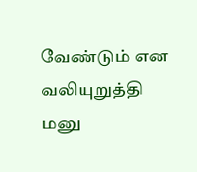வேண்டும் என வலியுறுத்தி மனு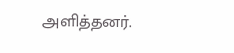அளித்தனர்.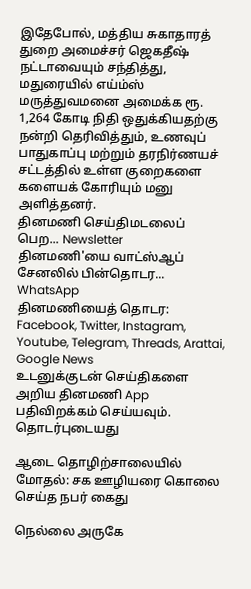இதேபோல், மத்திய சுகாதாரத் துறை அமைச்சர் ஜெகதீஷ் நட்டாவையும் சந்தித்து, மதுரையில் எய்ம்ஸ் மருத்துவமனை அமைக்க ரூ. 1,264 கோடி நிதி ஒதுக்கியதற்கு நன்றி தெரிவித்தும், உணவுப் பாதுகாப்பு மற்றும் தரநிர்ணயச் சட்டத்தில் உள்ள குறைகளை களையக் கோரியும் மனு அளித்தனர்.
தினமணி செய்திமடலைப் பெற... Newsletter
தினமணி'யை வாட்ஸ்ஆப் சேனலில் பின்தொடர... WhatsApp
தினமணியைத் தொடர: Facebook, Twitter, Instagram, Youtube, Telegram, Threads, Arattai, Google News
உடனுக்குடன் செய்திகளை அறிய தினமணி App பதிவிறக்கம் செய்யவும்.
தொடர்புடையது

ஆடை தொழிற்சாலையில் மோதல்: சக ஊழியரை கொலை செய்த நபர் கைது

நெல்லை அருகே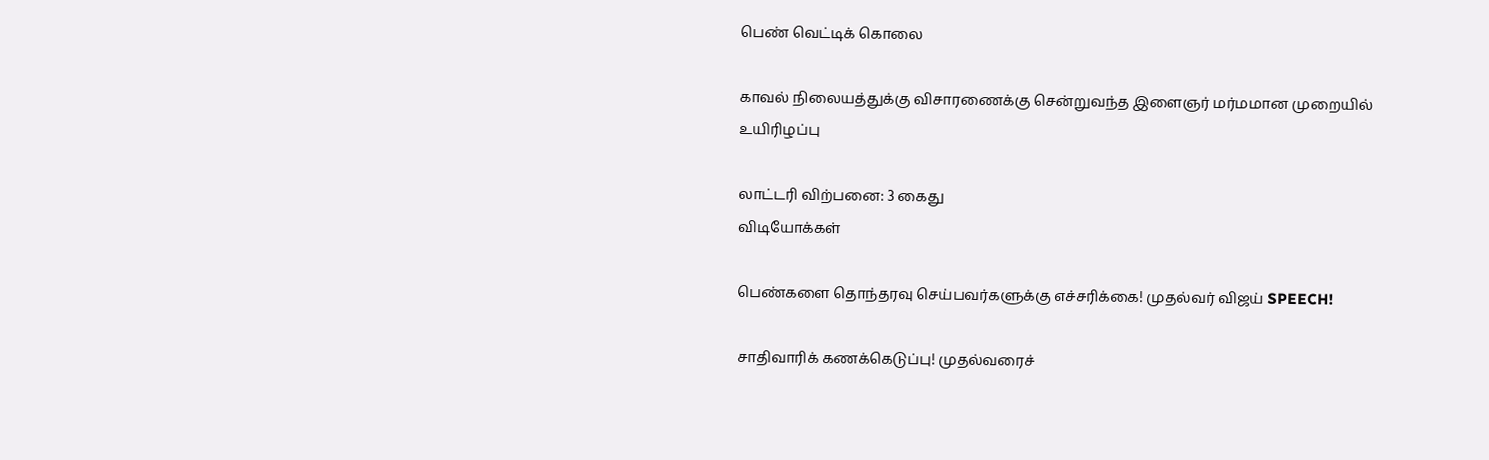பெண் வெட்டிக் கொலை

காவல் நிலையத்துக்கு விசாரணைக்கு சென்றுவந்த இளைஞர் மர்மமான முறையில் உயிரிழப்பு

லாட்டரி விற்பனை: 3 கைது
விடியோக்கள்

பெண்களை தொந்தரவு செய்பவர்களுக்கு எச்சரிக்கை! முதல்வர் விஜய் SPEECH!

சாதிவாரிக் கணக்கெடுப்பு! முதல்வரைச்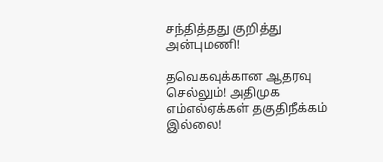சந்தித்தது குறித்து அன்புமணி!

தவெகவுக்கான ஆதரவு செல்லும்! அதிமுக எம்எல்ஏக்கள் தகுதிநீக்கம் இல்லை!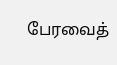பேரவைத்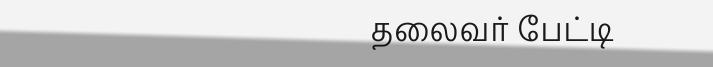தலைவர் பேட்டி